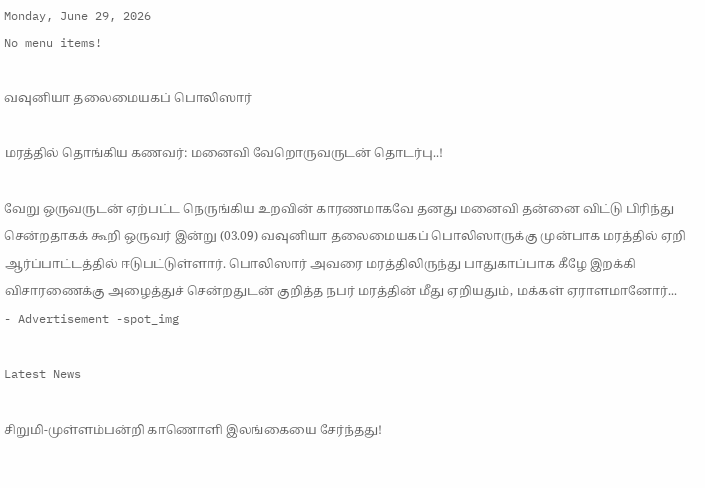Monday, June 29, 2026
No menu items!

வவுனியா தலைமையகப் பொலிஸார்

மரத்தில் தொங்கிய கணவர்: மனைவி வேறொருவருடன் தொடர்பு..!

வேறு ஒருவருடன் ஏற்பட்ட நெருங்கிய உறவின் காரணமாகவே தனது மனைவி தன்னை விட்டு பிரிந்து சென்றதாகக் கூறி ஒருவர் இன்று (03.09) வவுனியா தலைமையகப் பொலிஸாருக்கு முன்பாக மரத்தில் ஏறி ஆர்ப்பாட்டத்தில் ஈடுபட்டுள்ளார். பொலிஸார் அவரை மரத்திலிருந்து பாதுகாப்பாக கீழே இறக்கி விசாரணைக்கு அழைத்துச் சென்றதுடன் குறித்த நபர் மரத்தின் மீது ஏறியதும், மக்கள் ஏராளமானோர்...
- Advertisement -spot_img

Latest News

சிறுமி-முள்ளம்பன்றி காணொளி இலங்கையை சேர்ந்தது!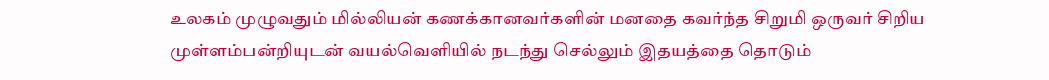உலகம் முழுவதும் மில்லியன் கணக்கானவர்களின் மனதை கவர்ந்த சிறுமி ஒருவர் சிறிய முள்ளம்பன்றியுடன் வயல்வெளியில் நடந்து செல்லும் இதயத்தை தொடும்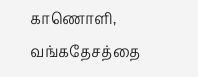காணொளி, வங்கதேசத்தை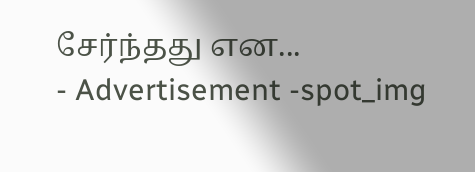சேர்ந்தது என...
- Advertisement -spot_img